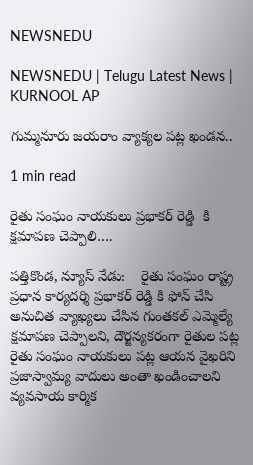NEWSNEDU

NEWSNEDU | Telugu Latest News | KURNOOL AP

గుమ్మనూరు జయరాం వ్యాక్యల పట్ల ఖండన..

1 min read

రైతు సంఘం నాయకులు ప్రభాకర్ రెడ్డి  కి క్షమాపణ చెప్పాలి….

పత్తికొండ, న్యూస్ నేడు:    రైతు సంఘం రాష్ట్ర ప్రధాన కార్యదర్శి ప్రభాకర్ రెడ్డి కి ఫోన్ చేసి అనుచిత వ్యాఖ్యలు చేసిన గుంతకల్ ఎమ్మెల్యే క్షమాపణ చెప్పాలని, దౌర్జన్యకరంగా రైతుల పట్ల రైతు సంఘం నాయకులు పట్ల ఆయన వైఖరిని ప్రజాస్వామ్య వాదులు అంతా ఖండించాలని వ్యవసాయ కార్మిక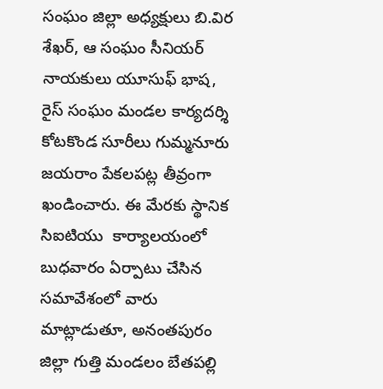సంఘం జిల్లా అధ్యక్షులు బి.విర శేఖర్, ఆ సంఘం సీనియర్ నాయకులు యూసుఫ్ భాష, రైస్ సంఘం మండల కార్యదర్శి కోటకొండ సూరీలు గుమ్మనూరు జయరాం పేకలపట్ల తీవ్రంగా ఖండించారు. ఈ మేరకు స్థానిక సిఐటియు  కార్యాలయంలో బుధవారం ఏర్పాటు చేసిన సమావేశంలో వారు మాట్లాడుతూ, అనంతపురం జిల్లా గుత్తి మండలం బేతపల్లి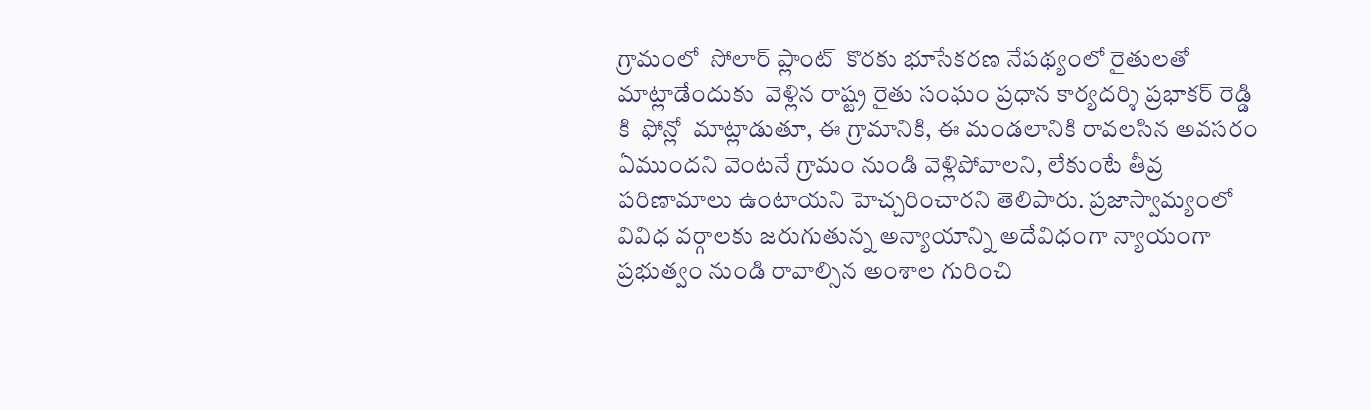గ్రామంలో  సోలార్ ప్లాంట్  కొరకు భూసేకరణ నేపథ్యంలో రైతులతో మాట్లాడేందుకు  వెళ్లిన రాష్ట్ర రైతు సంఘం ప్రధాన కార్యదర్శి ప్రభాకర్ రెడ్డి కి  ఫోన్లో  మాట్లాడుతూ, ఈ గ్రామానికి, ఈ మండలానికి రావలసిన అవసరం ఏముందని వెంటనే గ్రామం నుండి వెళ్లిపోవాలని, లేకుంటే తీవ్ర పరిణామాలు ఉంటాయని హెచ్చరించారని తెలిపారు. ప్రజాస్వామ్యంలో వివిధ వర్గాలకు జరుగుతున్న అన్యాయాన్ని అదేవిధంగా న్యాయంగా ప్రభుత్వం నుండి రావాల్సిన అంశాల గురించి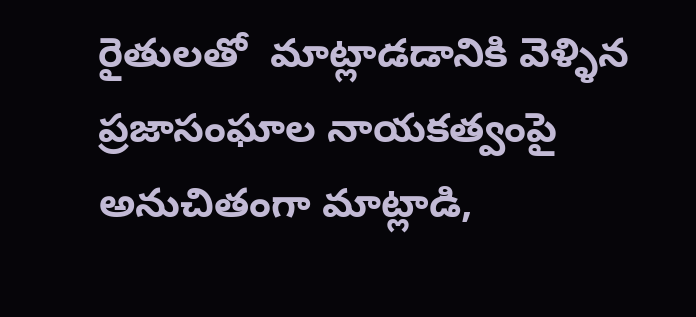రైతులతో  మాట్లాడడానికి వెళ్ళిన ప్రజాసంఘాల నాయకత్వంపై అనుచితంగా మాట్లాడి,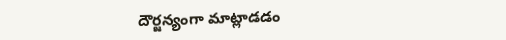దౌర్జన్యంగా మాట్లాడడం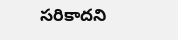సరికాదని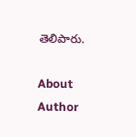తెలిపారు.

About Author